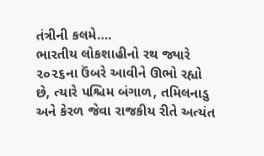તંત્રીની કલમે….
ભારતીય લોકશાહીનો રથ જ્યારે ૨૦૨૬ના ઉંબરે આવીને ઊભો રહ્યો છે, ત્યારે પશ્ચિમ બંગાળ, તમિલનાડુ અને કેરળ જેવા રાજકીય રીતે અત્યંત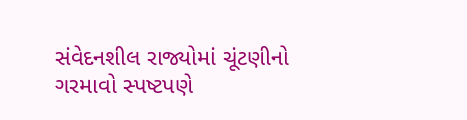સંવેદનશીલ રાજ્યોમાં ચૂંટણીનો ગરમાવો સ્પષ્ટપણે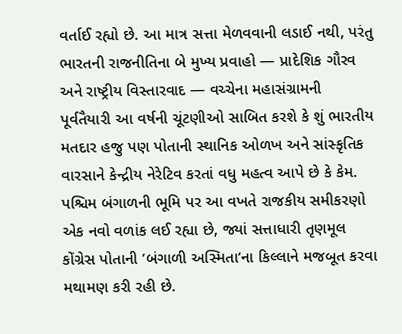વર્તાઈ રહ્યો છે. આ માત્ર સત્તા મેળવવાની લડાઈ નથી, પરંતુ ભારતની રાજનીતિના બે મુખ્ય પ્રવાહો — પ્રાદેશિક ગૌરવ અને રાષ્ટ્રીય વિસ્તારવાદ — વચ્ચેના મહાસંગ્રામની પૂર્વતૈયારી આ વર્ષની ચૂંટણીઓ સાબિત કરશે કે શું ભારતીય મતદાર હજુ પણ પોતાની સ્થાનિક ઓળખ અને સાંસ્કૃતિક વારસાને કેન્દ્રીય નેરેટિવ કરતાં વધુ મહત્વ આપે છે કે કેમ.
પશ્ચિમ બંગાળની ભૂમિ પર આ વખતે રાજકીય સમીકરણો એક નવો વળાંક લઈ રહ્યા છે, જ્યાં સત્તાધારી તૃણમૂલ કોંગ્રેસ પોતાની ’બંગાળી અસ્મિતા’ના કિલ્લાને મજબૂત કરવા મથામણ કરી રહી છે.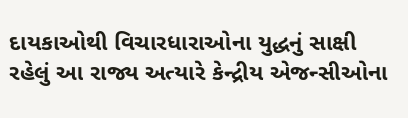દાયકાઓથી વિચારધારાઓના યુદ્ધનું સાક્ષી રહેલું આ રાજ્ય અત્યારે કેન્દ્રીય એજન્સીઓના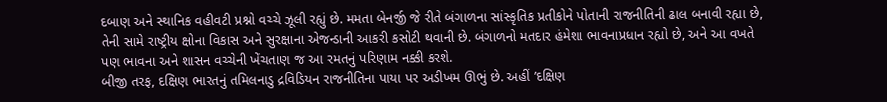દબાણ અને સ્થાનિક વહીવટી પ્રશ્નો વચ્ચે ઝૂલી રહ્યું છે. મમતા બેનર્જી જે રીતે બંગાળના સાંસ્કૃતિક પ્રતીકોને પોતાની રાજનીતિની ઢાલ બનાવી રહ્યા છે, તેની સામે રાષ્ટ્રીય ક્ષોના વિકાસ અને સુરક્ષાના એજન્ડાની આકરી કસોટી થવાની છે. બંગાળનો મતદાર હંમેશા ભાવનાપ્રધાન રહ્યો છે, અને આ વખતે પણ ભાવના અને શાસન વચ્ચેની ખેંચતાણ જ આ રમતનું પરિણામ નક્કી કરશે.
બીજી તરફ, દક્ષિણ ભારતનું તમિલનાડુ દ્રવિડિયન રાજનીતિના પાયા પર અડીખમ ઊભું છે. અહીં ’દક્ષિણ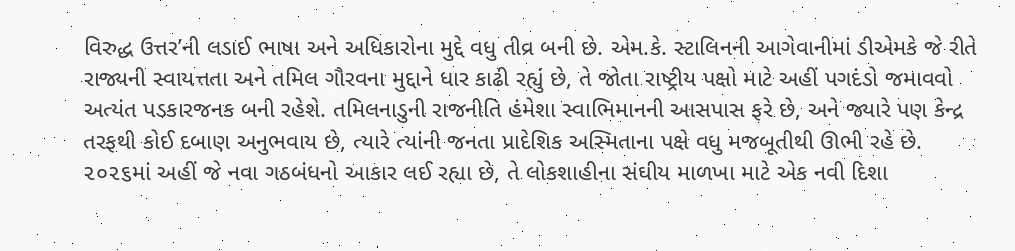વિરુદ્ધ ઉત્તર’ની લડાઈ ભાષા અને અધિકારોના મુદ્દે વધુ તીવ્ર બની છે. એમ.કે. સ્ટાલિનની આગેવાનીમાં ડીએમકે જે રીતે રાજ્યની સ્વાયત્તતા અને તમિલ ગૌરવના મુદ્દાને ધાર કાઢી રહ્યું છે, તે જોતા રાષ્ટ્રીય પક્ષો માટે અહીં પગદંડો જમાવવો અત્યંત પડકારજનક બની રહેશે. તમિલનાડુની રાજનીતિ હંમેશા સ્વાભિમાનની આસપાસ ફરે છે, અને જ્યારે પણ કેન્દ્ર તરફથી કોઈ દબાણ અનુભવાય છે, ત્યારે ત્યાંની જનતા પ્રાદેશિક અસ્મિતાના પક્ષે વધુ મજબૂતીથી ઊભી રહે છે. ૨૦૨૬માં અહીં જે નવા ગઠબંધનો આકાર લઈ રહ્યા છે, તે લોકશાહીના સંઘીય માળખા માટે એક નવી દિશા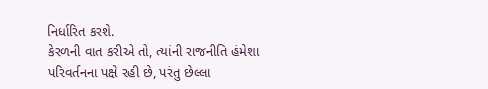નિર્ધારિત કરશે.
કેરળની વાત કરીએ તો, ત્યાંની રાજનીતિ હંમેશા પરિવર્તનના પક્ષે રહી છે, પરંતુ છેલ્લા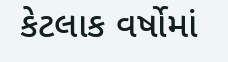કેટલાક વર્ષોમાં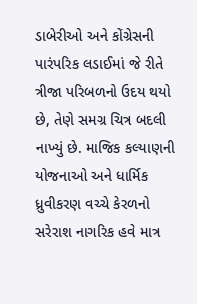ડાબેરીઓ અને કોંગ્રેસની પારંપરિક લડાઈમાં જે રીતે ત્રીજા પરિબળનો ઉદય થયો છે, તેણે સમગ્ર ચિત્ર બદલી નાખ્યું છે. માજિક કલ્યાણની યોજનાઓ અને ધાર્મિક ધ્રુવીકરણ વચ્ચે કેરળનો સરેરાશ નાગરિક હવે માત્ર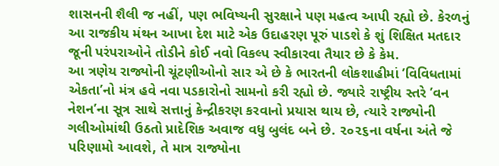શાસનની શૈલી જ નહીં, પણ ભવિષ્યની સુરક્ષાને પણ મહત્વ આપી રહ્યો છે. કેરળનું આ રાજકીય મંથન આખા દેશ માટે એક ઉદાહરણ પૂરું પાડશે કે શું શિક્ષિત મતદાર જૂની પરંપરાઓને તોડીને કોઈ નવો વિકલ્પ સ્વીકારવા તૈયાર છે કે કેમ.
આ ત્રણેય રાજ્યોની ચૂંટણીઓનો સાર એ છે કે ભારતની લોકશાહીમાં ’વિવિધતામાં એકતા’નો મંત્ર હવે નવા પડકારોનો સામનો કરી રહ્યો છે. જ્યારે રાષ્ટ્રીય સ્તરે ’વન નેશન’ના સૂત્ર સાથે સત્તાનું કેન્દ્રીકરણ કરવાનો પ્રયાસ થાય છે, ત્યારે રાજ્યોની ગલીઓમાંથી ઉઠતો પ્રાદેશિક અવાજ વધુ બુલંદ બને છે. ૨૦૨૬ના વર્ષના અંતે જે પરિણામો આવશે, તે માત્ર રાજ્યોના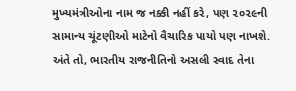મુખ્યમંત્રીઓના નામ જ નક્કી નહીં કરે, પણ ૨૦૨૯ની સામાન્ય ચૂંટણીઓ માટેનો વૈચારિક પાયો પણ નાખશે. અંતે તો, ભારતીય રાજનીતિનો અસલી સ્વાદ તેના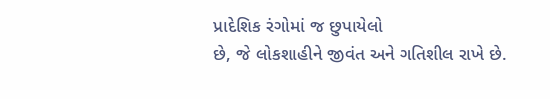પ્રાદેશિક રંગોમાં જ છુપાયેલો
છે, જે લોકશાહીને જીવંત અને ગતિશીલ રાખે છે.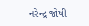નરેન્દ્ર જોષી